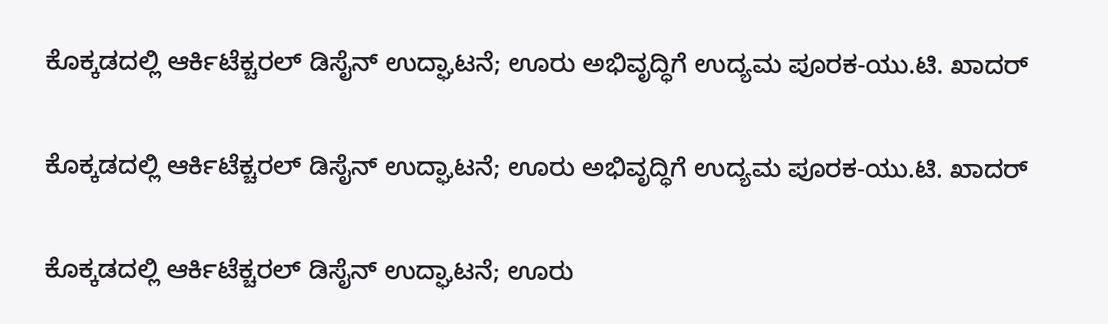ಕೊಕ್ಕಡದಲ್ಲಿ ಆರ್ಕಿಟೆಕ್ಚರಲ್ ಡಿಸೈನ್ ಉದ್ಘಾಟನೆ; ಊರು ಅಭಿವೃದ್ಧಿಗೆ ಉದ್ಯಮ ಪೂರಕ-ಯು.ಟಿ. ಖಾದರ್

ಕೊಕ್ಕಡದಲ್ಲಿ ಆರ್ಕಿಟೆಕ್ಚರಲ್ ಡಿಸೈನ್ ಉದ್ಘಾಟನೆ; ಊರು ಅಭಿವೃದ್ಧಿಗೆ ಉದ್ಯಮ ಪೂರಕ-ಯು.ಟಿ. ಖಾದರ್

ಕೊಕ್ಕಡದಲ್ಲಿ ಆರ್ಕಿಟೆಕ್ಚರಲ್ ಡಿಸೈನ್ ಉದ್ಘಾಟನೆ; ಊರು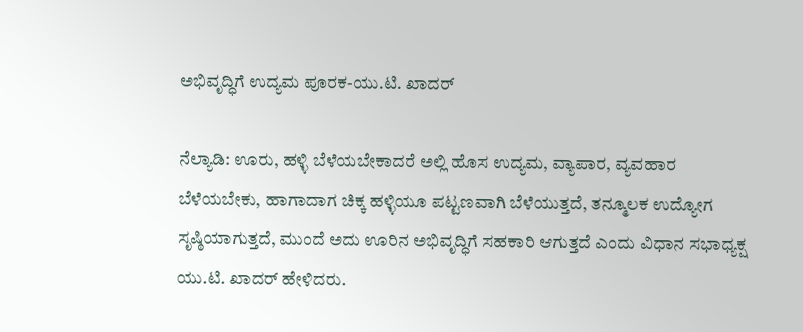ಅಭಿವೃದ್ಧಿಗೆ ಉದ್ಯಮ ಪೂರಕ-ಯು.ಟಿ. ಖಾದರ್

ನೆಲ್ಯಾಡಿ: ಊರು, ಹಳ್ಳಿ ಬೆಳೆಯಬೇಕಾದರೆ ಅಲ್ಲಿ ಹೊಸ ಉದ್ಯಮ, ವ್ಯಾಪಾರ, ವ್ಯವಹಾರ ಬೆಳೆಯಬೇಕು, ಹಾಗಾದಾಗ ಚಿಕ್ಕ ಹಳ್ಳಿಯೂ ಪಟ್ಟಣವಾಗಿ ಬೆಳೆಯುತ್ತದೆ, ತನ್ಮೂಲಕ ಉದ್ಯೋಗ ಸೃಷ್ಠಿಯಾಗುತ್ತದೆ, ಮುಂದೆ ಅದು ಊರಿನ ಅಭಿವೃದ್ಧಿಗೆ ಸಹಕಾರಿ ಆಗುತ್ತದೆ ಎಂದು ವಿಧಾನ ಸಭಾಧ್ಯಕ್ಷ ಯು.ಟಿ. ಖಾದರ್ ಹೇಳಿದರು.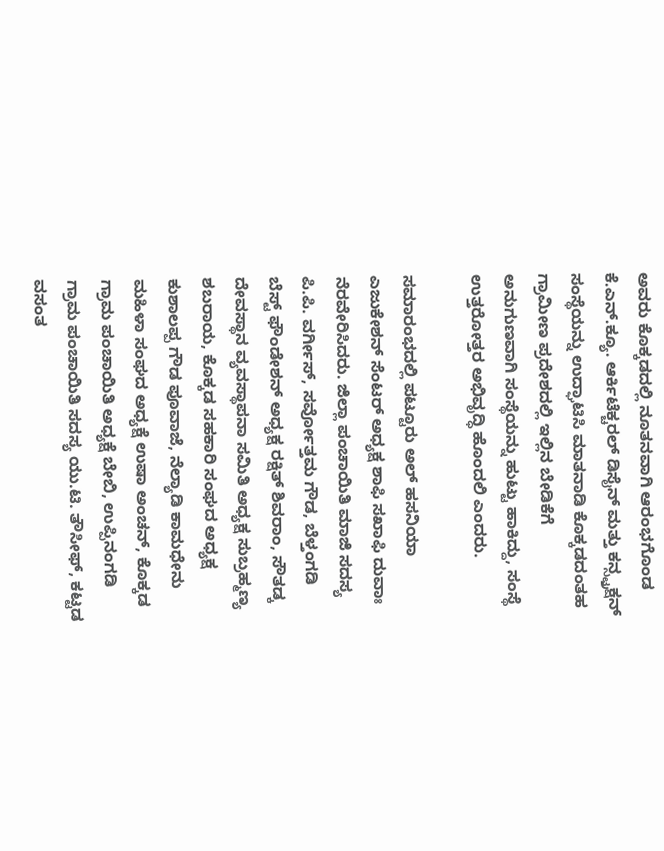ಅವರು ಕೊಕ್ಕಡದಲ್ಲಿ ನೂತನವಾಗಿ ಆರಂಭಗೊಂಡ ಕೆ.ಎನ್.ಕ್ಯೂ. ಆರ್ಕಿಟೆಕ್ಚರಲ್ ಡಿಸೈನ್ ಮತ್ತು ಕನ್ಸ್ಟ್ರಕ್ಷನ್ ಸಂಸ್ಥೆಯನ್ನು ಉದ್ಘಾಟಿಸಿ ಮಾತನಾಡಿ ಕೊಕ್ಕಡದಂತಹ ಗ್ರಾಮೀಣ ಪ್ರದೇಶದಲ್ಲಿ ಇಲ್ಲಿನ ಬೇಡಿಕೆಗೆ ಅನುಗುಣವಾಗಿ ಸಂಸ್ಥೆಯನ್ನು ಹುಟ್ಟು ಹಾಕಿದ್ದು, ಸಂಸ್ಥೆ ಉತ್ತರೋತ್ತರ ಅಭಿವೃದ್ಧಿ ಹೊಂದಲಿ ಎಂದರು.

ಸಮಾರಂಭದಲ್ಲಿ ಪಟ್ಟೂರು ಅಲ್ ಹಸನಿಯಾ ಎಜುಕೇಶನ್ ಸೆಂಟರ್ ಅಧ್ಯಕ್ಷ ಶಾಫಿ ಸಖಾಫಿ ದುವಾಃ ನೆರವೇರಿಸಿದರು. ಜಿಲ್ಲಾ ಪಂಚಾಯಿತಿ ಮಾಜಿ ಸದಸ್ಯ ಪಿ.ಪಿ. ವರ್ಗೀಸ್, ಸರ್ವೋತ್ತಮ ಗೌಡ, ಬೆಳ್ತಂಗಡಿ ಬೆಸ್ಟ್ ಫೌಂಡೇಶನ್ ಅಧ್ಯಕ್ಷ ರಕ್ಷಿತ್ ಶಿವರಾಂ, ಸೌತಡ್ಕ ದೇವಸ್ಥಾನ ವ್ಯವಸ್ಥಾಪನಾ ಸಮಿತಿ ಅಧ್ಯಕ್ಷ ಸುಬ್ರಹ್ಮಣ್ಯ ಶಬರಾಯ, ಕೊಕ್ಕಡ ಸಹಕಾರಿ ಸಂಘದ ಅಧ್ಯಕ್ಷ ಕುಶಾಲಪ್ಪ ಗೌಡ ಪೂವಾಜೆ, ನೆಲ್ಯಾಡಿ ಕಾಮಧೇನು ಮಹಿಳಾ ಸಂಘದ ಅಧ್ಯಕ್ಷೆ ಉಷಾ ಅಂಚನ್, ಕೊಕ್ಕಡ ಗ್ರಾಮ ಪಂಚಾಯಿತಿ ಅಧ್ಯಕ್ಷೆ ಬೇಬಿ, ಉಪ್ಪಿನಂಗಡಿ ಗ್ರಾಮ ಪಂಚಾಯಿತಿ ಸದಸ್ಯ ಯು.ಟಿ. ತೌಸೀಫ್, ಕಟ್ಟಡ ವಸಂತ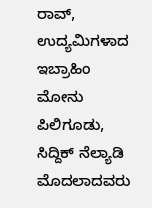ರಾವ್, ಉದ್ಯಮಿಗಳಾದ ಇಬ್ರಾಹಿಂ ಮೋನು ಪಿಲಿಗೂಡು, ಸಿದ್ದಿಕ್ ನೆಲ್ಯಾಡಿ ಮೊದಲಾದವರು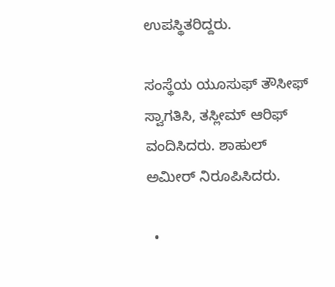ಉಪಸ್ಥಿತರಿದ್ದರು.

ಸಂಸ್ಥೆಯ ಯೂಸುಫ್ ತೌಸೀಫ್ ಸ್ವಾಗತಿಸಿ, ತಸ್ಲೀಮ್ ಆರಿಫ್ ವಂದಿಸಿದರು. ಶಾಹುಲ್ ಅಮೀರ್ ನಿರೂಪಿಸಿದರು.

  •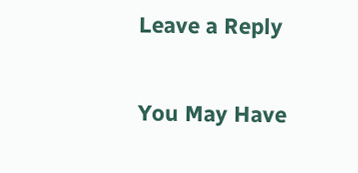Leave a Reply

You May Have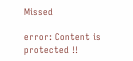Missed

error: Content is protected !!